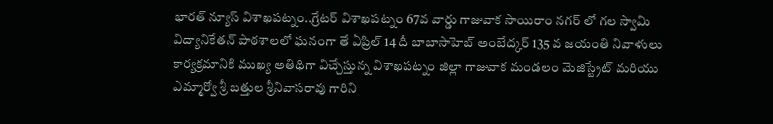భారత్ న్యూస్ విశాఖపట్నం..గ్రేటర్ విశాఖపట్నం 67వ వార్డు గాజువాక సాయిరాం నగర్ లో గల స్వామి విద్యానికేతన్ పాఠశాలలో ఘనంగా తే ఏప్రిల్ 14 దీ బాబాసాహెబ్ అంబేద్కర్ 135 వ జయంతి నివాళులు కార్యక్రమానికి ముఖ్య అతిథిగా విచ్చేస్తున్న విశాఖపట్నం జిల్లా గాజువాక మండలం మెజిస్ట్రేట్ మరియు ఎమ్మార్వో శ్రీ బత్తుల శ్రీనివాసరావు గారిని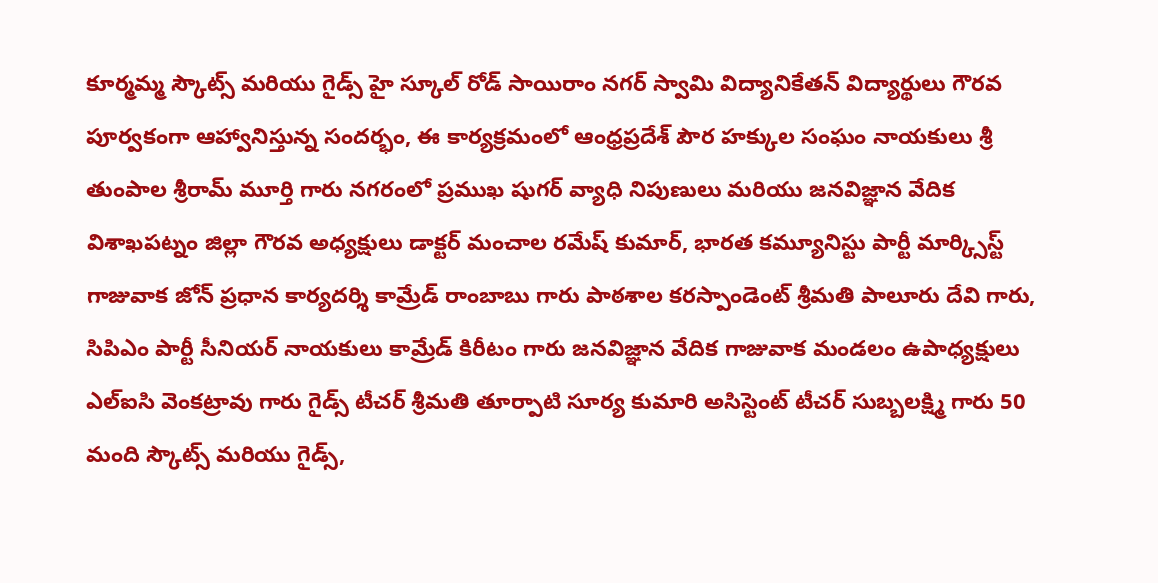కూర్మమ్మ స్కౌట్స్ మరియు గైడ్స్ హై స్కూల్ రోడ్ సాయిరాం నగర్ స్వామి విద్యానికేతన్ విద్యార్థులు గౌరవ పూర్వకంగా ఆహ్వానిస్తున్న సందర్భం, ఈ కార్యక్రమంలో ఆంధ్రప్రదేశ్ పౌర హక్కుల సంఘం నాయకులు శ్రీ తుంపాల శ్రీరామ్ మూర్తి గారు నగరంలో ప్రముఖ షుగర్ వ్యాధి నిపుణులు మరియు జనవిజ్ఞాన వేదిక విశాఖపట్నం జిల్లా గౌరవ అధ్యక్షులు డాక్టర్ మంచాల రమేష్ కుమార్, భారత కమ్యూనిస్టు పార్టీ మార్క్సిస్ట్ గాజువాక జోన్ ప్రధాన కార్యదర్శి కామ్రేడ్ రాంబాబు గారు పాఠశాల కరస్పాండెంట్ శ్రీమతి పాలూరు దేవి గారు, సిపిఎం పార్టీ సీనియర్ నాయకులు కామ్రేడ్ కిరీటం గారు జనవిజ్ఞాన వేదిక గాజువాక మండలం ఉపాధ్యక్షులు ఎల్ఐసి వెంకట్రావు గారు గైడ్స్ టీచర్ శ్రీమతి తూర్పాటి సూర్య కుమారి అసిస్టెంట్ టీచర్ సుబ్బలక్ష్మి గారు 50 మంది స్కౌట్స్ మరియు గైడ్స్,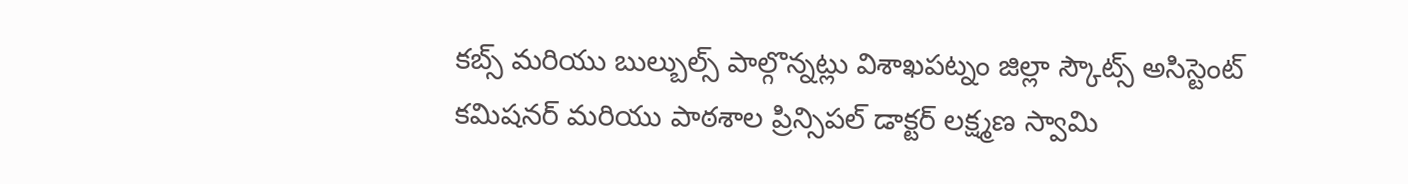కబ్స్ మరియు బుల్బుల్స్ పాల్గొన్నట్లు విశాఖపట్నం జిల్లా స్కౌట్స్ అసిస్టెంట్ కమిషనర్ మరియు పాఠశాల ప్రిన్సిపల్ డాక్టర్ లక్ష్మణ స్వామి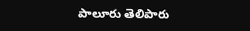పాలూరు తెలిపారు